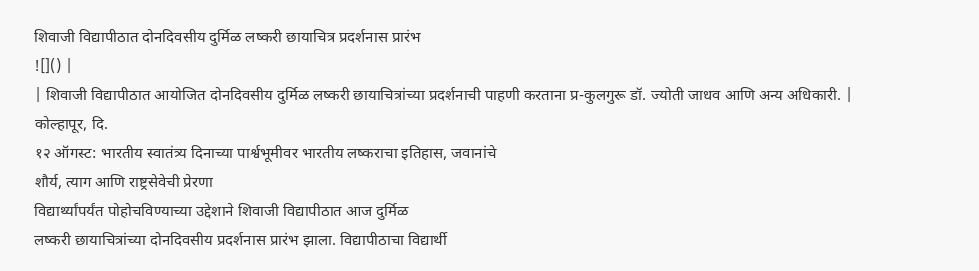शिवाजी विद्यापीठात दोनदिवसीय दुर्मिळ लष्करी छायाचित्र प्रदर्शनास प्रारंभ
![]() |
| शिवाजी विद्यापीठात आयोजित दोनदिवसीय दुर्मिळ लष्करी छायाचित्रांच्या प्रदर्शनाची पाहणी करताना प्र-कुलगुरू डॉ. ज्योती जाधव आणि अन्य अधिकारी. |
कोल्हापूर, दि.
१२ ऑगस्ट: भारतीय स्वातंत्र्य दिनाच्या पार्श्वभूमीवर भारतीय लष्कराचा इतिहास, जवानांचे
शौर्य, त्याग आणि राष्ट्रसेवेची प्रेरणा
विद्यार्थ्यांपर्यंत पोहोचविण्याच्या उद्देशाने शिवाजी विद्यापीठात आज दुर्मिळ
लष्करी छायाचित्रांच्या दोनदिवसीय प्रदर्शनास प्रारंभ झाला. विद्यापीठाचा विद्यार्थी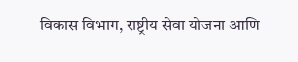विकास विभाग, राष्ट्रीय सेवा योजना आणि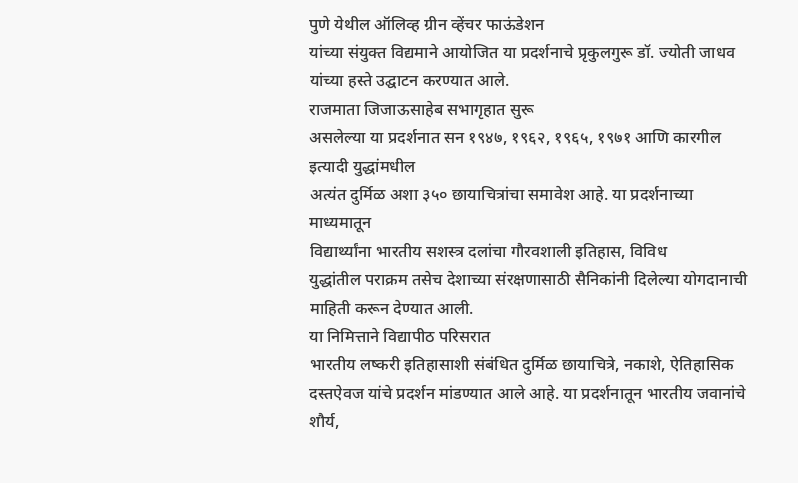पुणे येथील ऑलिव्ह ग्रीन व्हेंचर फाऊंडेशन
यांच्या संयुक्त विद्यमाने आयोजित या प्रदर्शनाचे प्रृकुलगुरू डॉ. ज्योती जाधव
यांच्या हस्ते उद्घाटन करण्यात आले.
राजमाता जिजाऊसाहेब सभागृहात सुरू
असलेल्या या प्रदर्शनात सन १९४७, १९६२, १९६५, १९७१ आणि कारगील इत्यादी युद्धांमधील
अत्यंत दुर्मिळ अशा ३५० छायाचित्रांचा समावेश आहे. या प्रदर्शनाच्या माध्यमातून
विद्यार्थ्यांना भारतीय सशस्त्र दलांचा गौरवशाली इतिहास, विविध
युद्धांतील पराक्रम तसेच देशाच्या संरक्षणासाठी सैनिकांनी दिलेल्या योगदानाची
माहिती करून देण्यात आली.
या निमित्ताने विद्यापीठ परिसरात
भारतीय लष्करी इतिहासाशी संबंधित दुर्मिळ छायाचित्रे, नकाशे, ऐतिहासिक
दस्तऐवज यांचे प्रदर्शन मांडण्यात आले आहे. या प्रदर्शनातून भारतीय जवानांचे शौर्य,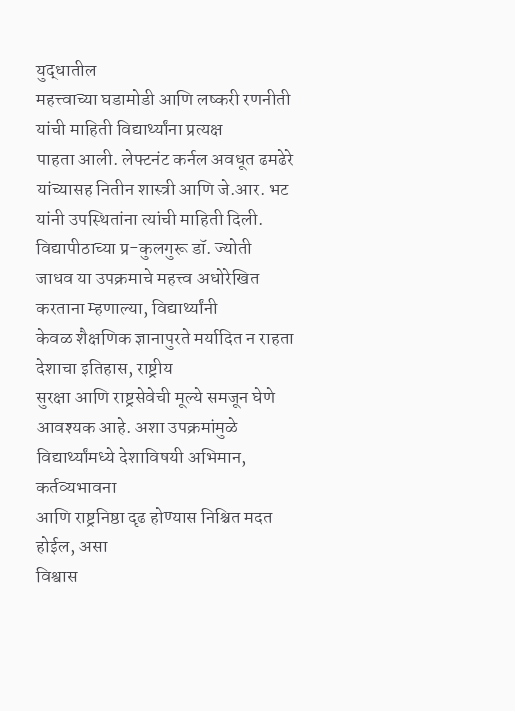युद्धातील
महत्त्वाच्या घडामोडी आणि लष्करी रणनीती यांची माहिती विद्यार्थ्यांना प्रत्यक्ष
पाहता आली. लेफ्टनंट कर्नल अवधूत ढमढेरे यांच्यासह नितीन शास्त्री आणि जे.आर. भट
यांनी उपस्थितांना त्यांची माहिती दिली.
विद्यापीठाच्या प्र-कुलगुरू डॉ. ज्योती
जाधव या उपक्रमाचे महत्त्व अधोरेखित करताना म्हणाल्या, विद्यार्थ्यांनी
केवळ शैक्षणिक ज्ञानापुरते मर्यादित न राहता देशाचा इतिहास, राष्ट्रीय
सुरक्षा आणि राष्ट्रसेवेची मूल्ये समजून घेणे आवश्यक आहे. अशा उपक्रमांमुळे
विद्यार्थ्यांमध्ये देशाविषयी अभिमान, कर्तव्यभावना
आणि राष्ट्रनिष्ठा दृढ होण्यास निश्चित मदत होईल, असा
विश्वास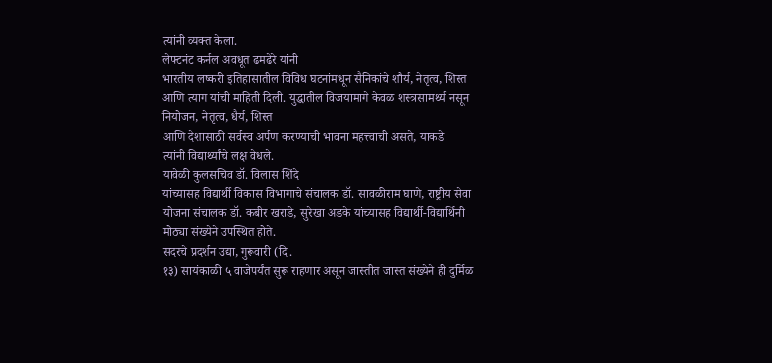त्यांनी व्यक्त केला.
लेफ्टनंट कर्नल अवधूत ढमढेरे यांनी
भारतीय लष्करी इतिहासातील विविध घटनांमधून सैनिकांचे शौर्य, नेतृत्व, शिस्त
आणि त्याग यांची माहिती दिली. युद्धातील विजयामागे केवळ शस्त्रसामर्थ्य नसून
नियोजन, नेतृत्व, धैर्य, शिस्त
आणि देशासाठी सर्वस्व अर्पण करण्याची भावना महत्त्वाची असते, याकडे
त्यांनी विद्यार्थ्यांचे लक्ष वेधले.
यावेळी कुलसचिव डॉ. विलास शिंदे
यांच्यासह विद्यार्थी विकास विभागाचे संचालक डॉ. सावळीराम घाणे, राष्ट्रीय सेवा
योजना संचालक डॉ. कबीर खराडे, सुरेखा अडके यांच्यासह विद्यार्थी-विद्यार्थिनी
मोठ्या संख्येने उपस्थित होते.
सदरचे प्रदर्शन उद्या, गुरूवारी (दि.
१३) सायंकाळी ५ वाजेपर्यंत सुरू राहणार असून जास्तीत जास्त संख्येने ही दुर्मिळ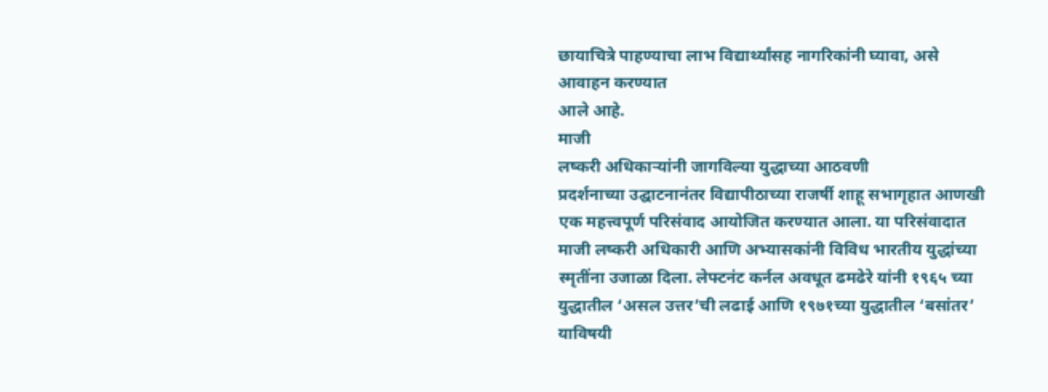छायाचित्रे पाहण्याचा लाभ विद्यार्थ्यांसह नागरिकांनी घ्यावा, असे आवाहन करण्यात
आले आहे.
माजी
लष्करी अधिकाऱ्यांनी जागविल्या युद्धाच्या आठवणी
प्रदर्शनाच्या उद्घाटनानंतर विद्यापीठाच्या राजर्षी शाहू सभागृहात आणखी एक महत्त्वपूर्ण परिसंवाद आयोजित करण्यात आला. या परिसंवादात माजी लष्करी अधिकारी आणि अभ्यासकांनी विविध भारतीय युद्धांच्या स्मृतींना उजाळा दिला. लेफ्टनंट कर्नल अवधूत ढमढेरे यांनी १९६५ च्या युद्धातील ‘असल उत्तर’ची लढाई आणि १९७१च्या युद्धातील ‘बसांतर’ याविषयी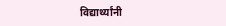विद्यार्थ्यांनी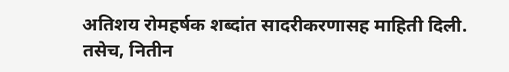अतिशय रोमहर्षक शब्दांत सादरीकरणासह माहिती दिली. तसेच, नितीन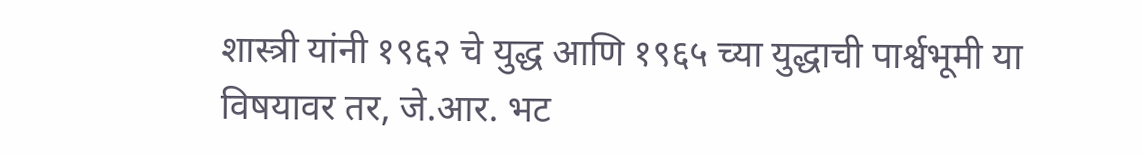शास्त्री यांनी १९६२ चे युद्ध आणि १९६५ च्या युद्धाची पार्श्वभूमी या विषयावर तर, जे.आर. भट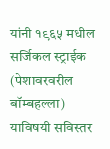यांनी १९६५ मधील सर्जिकल स्ट्राईक (पेशावरवरील बॉम्बहल्ला) याविषयी सविस्तर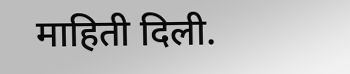माहिती दिली.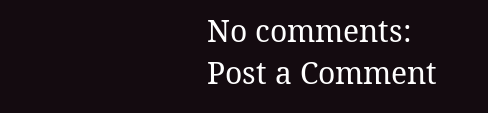No comments:
Post a Comment